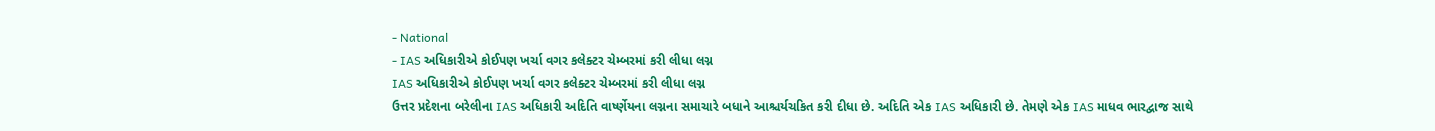- National
- IAS અધિકારીએ કોઈપણ ખર્ચા વગર કલેક્ટર ચેમ્બરમાં કરી લીધા લગ્ન
IAS અધિકારીએ કોઈપણ ખર્ચા વગર કલેક્ટર ચેમ્બરમાં કરી લીધા લગ્ન
ઉત્તર પ્રદેશના બરેલીના IAS અધિકારી અદિતિ વાર્ષ્ણેયના લગ્નના સમાચારે બધાને આશ્ચર્યચકિત કરી દીધા છે. અદિતિ એક IAS અધિકારી છે. તેમણે એક IAS માધવ ભારદ્વાજ સાથે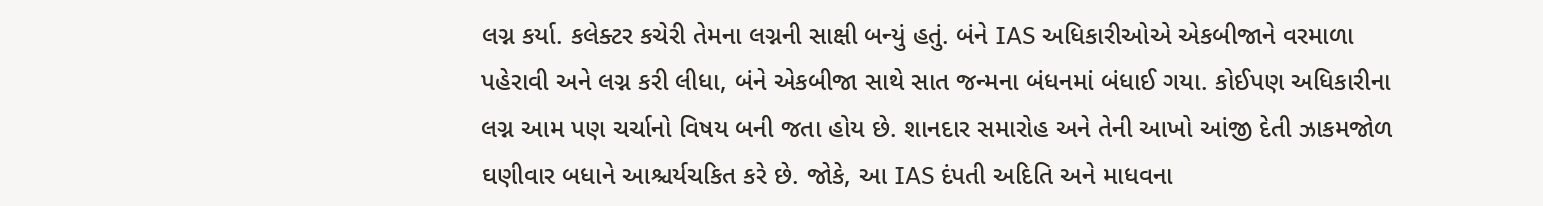લગ્ન કર્યા. કલેક્ટર કચેરી તેમના લગ્નની સાક્ષી બન્યું હતું. બંને IAS અધિકારીઓએ એકબીજાને વરમાળા પહેરાવી અને લગ્ન કરી લીધા, બંને એકબીજા સાથે સાત જન્મના બંધનમાં બંધાઈ ગયા. કોઈપણ અધિકારીના લગ્ન આમ પણ ચર્ચાનો વિષય બની જતા હોય છે. શાનદાર સમારોહ અને તેની આખો આંજી દેતી ઝાકમજોળ ઘણીવાર બધાને આશ્ચર્યચકિત કરે છે. જોકે, આ IAS દંપતી અદિતિ અને માધવના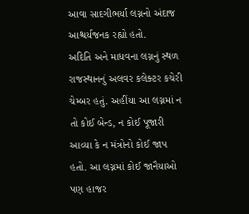આવા સાદગીભર્યા લગ્નનો અંદાજ આશ્ચર્યજનક રહ્યો હતો.
અદિતિ અને માધવના લગ્નનું સ્થળ રાજસ્થાનનું અલવર કલેક્ટર કચેરી ચેમ્બર હતું. અહીંયા આ લગ્નમાં ન તો કોઈ બેન્ડ, ન કોઈ પૂજારી આવ્યા કે ન મંત્રોનો કોઈ જાપ હતો. આ લગ્નમાં કોઈ જાનૈયાઓ પણ હાજર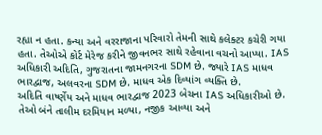રહ્યા ન હતા. કન્યા અને વરરાજાના પરિવારો તેમની સાથે કલેક્ટર કચેરી ગયા હતા. તેઓએ કોર્ટ મેરેજ કરીને જીવનભર સાથે રહેવાના વચનો આપ્યા. IAS અધિકારી અદિતિ, ગુજરાતના જામનગરના SDM છે. જ્યારે IAS માધવ ભારદ્વાજ, અલવરના SDM છે. માધવ એક દિવ્યાંગ વ્યક્તિ છે.
અદિતિ વાર્ષ્ણેય અને માધવ ભારદ્વાજ 2023 બેચના IAS અધિકારીઓ છે. તેઓ બંને તાલીમ દરમિયાન મળ્યા, નજીક આવ્યા અને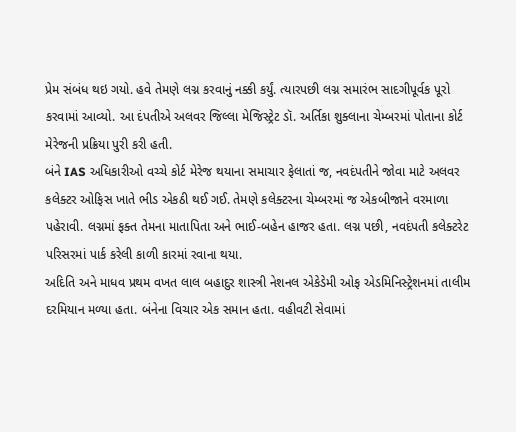પ્રેમ સંબંધ થઇ ગયો. હવે તેમણે લગ્ન કરવાનું નક્કી કર્યું. ત્યારપછી લગ્ન સમારંભ સાદગીપૂર્વક પૂરો કરવામાં આવ્યો. આ દંપતીએ અલવર જિલ્લા મેજિસ્ટ્રેટ ડૉ. અર્તિકા શુક્લાના ચેમ્બરમાં પોતાના કોર્ટ મેરેજની પ્રક્રિયા પુરી કરી હતી.
બંને IAS અધિકારીઓ વચ્ચે કોર્ટ મેરેજ થયાના સમાચાર ફેલાતાં જ, નવદંપતીને જોવા માટે અલવર કલેક્ટર ઓફિસ ખાતે ભીડ એકઠી થઈ ગઈ. તેમણે કલેક્ટરના ચેમ્બરમાં જ એકબીજાને વરમાળા પહેરાવી. લગ્નમાં ફક્ત તેમના માતાપિતા અને ભાઈ-બહેન હાજર હતા. લગ્ન પછી, નવદંપતી કલેક્ટરેટ પરિસરમાં પાર્ક કરેલી કાળી કારમાં રવાના થયા.
અદિતિ અને માધવ પ્રથમ વખત લાલ બહાદુર શાસ્ત્રી નેશનલ એકેડેમી ઓફ એડમિનિસ્ટ્રેશનમાં તાલીમ દરમિયાન મળ્યા હતા. બંનેના વિચાર એક સમાન હતા. વહીવટી સેવામાં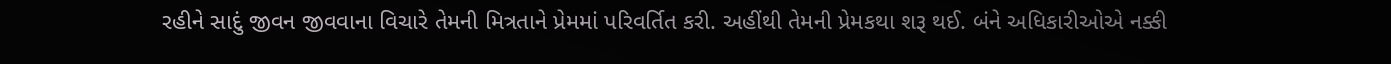રહીને સાદું જીવન જીવવાના વિચારે તેમની મિત્રતાને પ્રેમમાં પરિવર્તિત કરી. અહીંથી તેમની પ્રેમકથા શરૂ થઈ. બંને અધિકારીઓએ નક્કી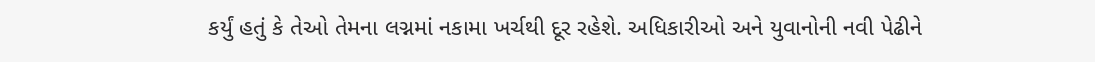કર્યું હતું કે તેઓ તેમના લગ્નમાં નકામા ખર્ચથી દૂર રહેશે. અધિકારીઓ અને યુવાનોની નવી પેઢીને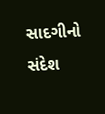સાદગીનો સંદેશ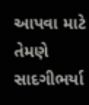આપવા માટે તેમણે સાદગીભર્યા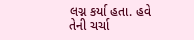લગ્ન કર્યા હતા. હવે તેની ચર્ચા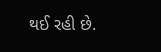થઈ રહી છે.